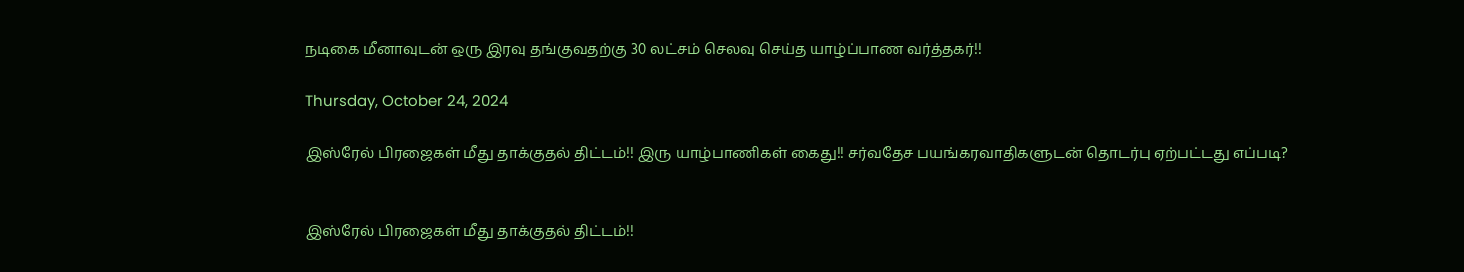நடிகை மீனாவுடன் ஒரு இரவு தங்குவதற்கு 30 லட்சம் செலவு செய்த யாழ்ப்பாண வர்த்தகர்!!

Thursday, October 24, 2024

இஸ்ரேல் பிரஜைகள் மீது தாக்குதல் திட்டம்!! இரு யாழ்பாணிகள் கைது!! சர்வதேச பயங்கரவாதிகளுடன் தொடர்பு ஏற்பட்டது எப்படி?


இஸ்ரேல் பிரஜைகள் மீது தாக்குதல் திட்டம்!!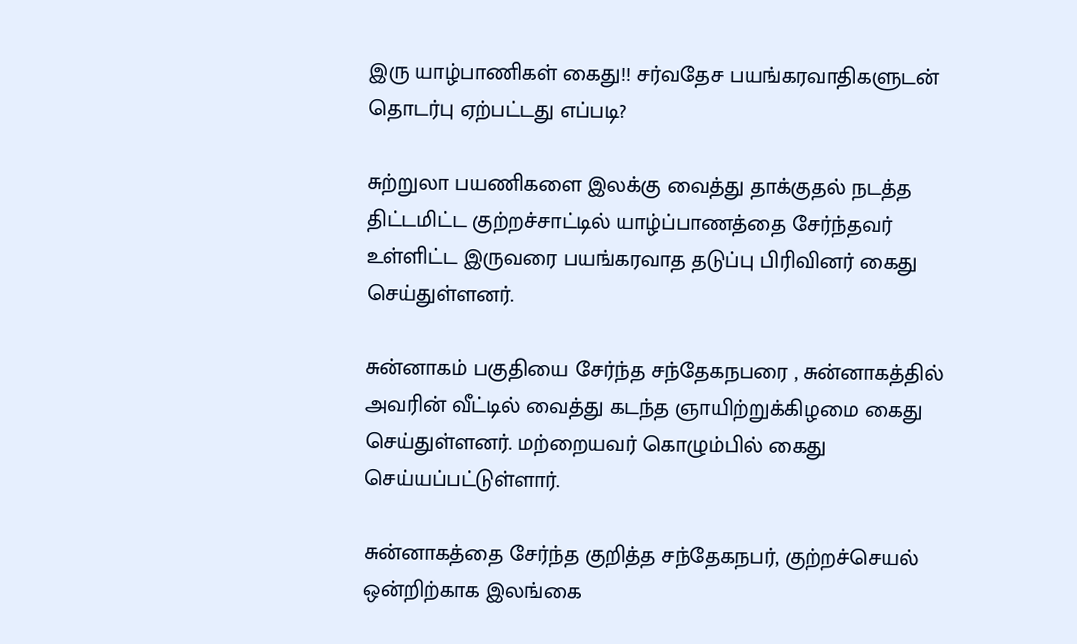இரு யாழ்பாணிகள் கைது!! சர்வதேச பயங்கரவாதிகளுடன் தொடர்பு ஏற்பட்டது எப்படி?

சுற்றுலா பயணிகளை இலக்கு வைத்து தாக்குதல் நடத்த திட்டமிட்ட குற்றச்சாட்டில் யாழ்ப்பாணத்தை சேர்ந்தவர் உள்ளிட்ட இருவரை பயங்கரவாத தடுப்பு பிரிவினர் கைது செய்துள்ளனர்.

சுன்னாகம் பகுதியை சேர்ந்த சந்தேகநபரை , சுன்னாகத்தில் அவரின் வீட்டில் வைத்து கடந்த ஞாயிற்றுக்கிழமை கைது செய்துள்ளனர். மற்றையவர் கொழும்பில் கைது செய்யப்பட்டுள்ளார்.

சுன்னாகத்தை சேர்ந்த குறித்த சந்தேகநபர், குற்றச்செயல் ஒன்றிற்காக இலங்கை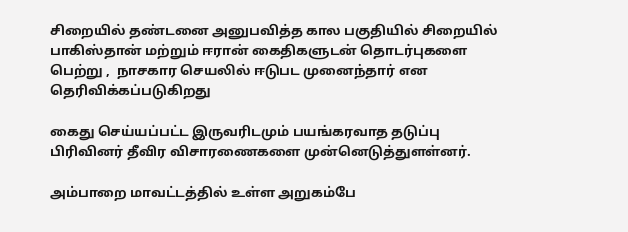சிறையில் தண்டனை அனுபவித்த கால பகுதியில் சிறையில் பாகிஸ்தான் மற்றும் ஈரான் கைதிகளுடன் தொடர்புகளை பெற்று ,  நாசகார செயலில் ஈடுபட முனைந்தார் என தெரிவிக்கப்படுகிறது

கைது செய்யப்பட்ட இருவரிடமும் பயங்கரவாத தடுப்பு பிரிவினர் தீவிர விசாரணைகளை முன்னெடுத்துளள்னர்.

அம்பாறை மாவட்டத்தில் உள்ள அறுகம்பே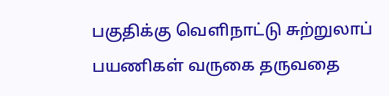பகுதிக்கு வெளிநாட்டு சுற்றுலாப் பயணிகள் வருகை தருவதை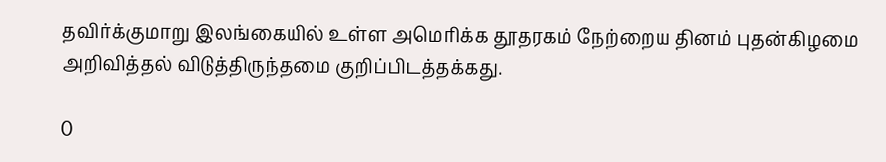தவிர்க்குமாறு இலங்கையில் உள்ள அமெரிக்க தூதரகம் நேற்றைய தினம் புதன்கிழமை அறிவித்தல் விடுத்திருந்தமை குறிப்பிடத்தக்கது.

0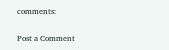comments:

Post a Comment